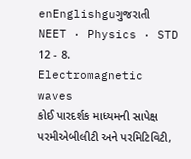enEnglishguગુજરાતી
NEET · Physics · STD 12 - 8. Electromagnetic waves
કોઈ પારદર્શક માધ્યમની સાપેક્ષ પરમીએબીલીટી અને પરમિટિવિટી,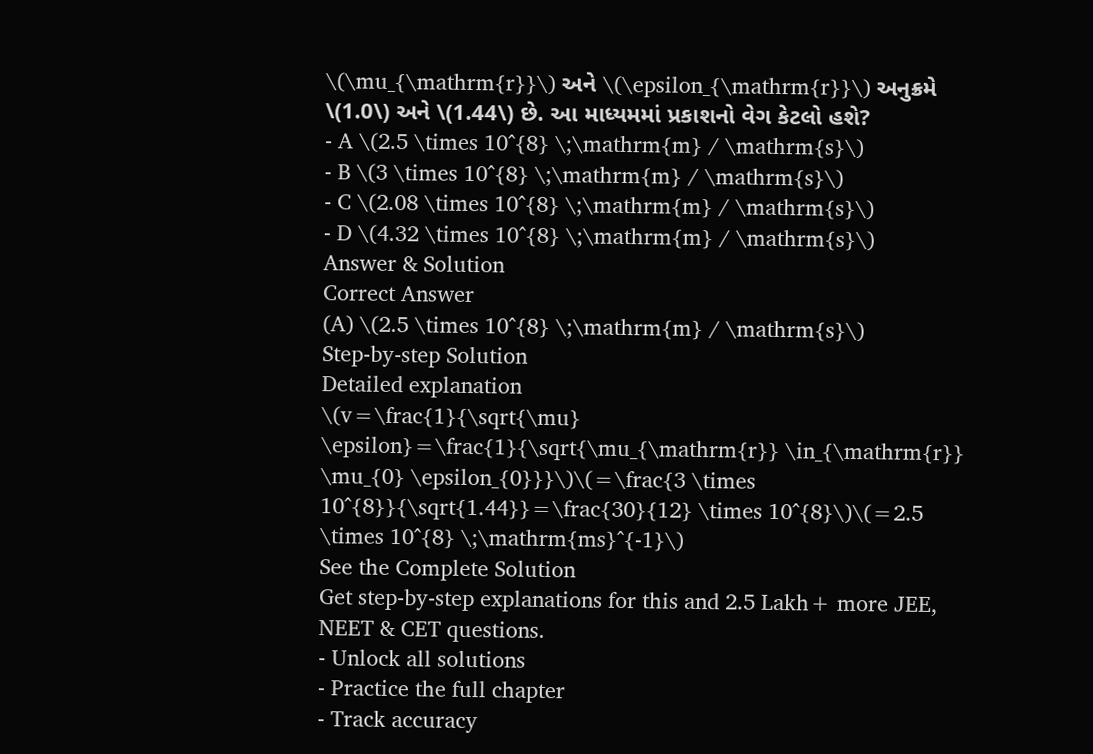\(\mu_{\mathrm{r}}\) અને \(\epsilon_{\mathrm{r}}\) અનુક્રમે \(1.0\) અને \(1.44\) છે. આ માધ્યમમાં પ્રકાશનો વેગ કેટલો હશે?
- A \(2.5 \times 10^{8} \;\mathrm{m} / \mathrm{s}\)
- B \(3 \times 10^{8} \;\mathrm{m} / \mathrm{s}\)
- C \(2.08 \times 10^{8} \;\mathrm{m} / \mathrm{s}\)
- D \(4.32 \times 10^{8} \;\mathrm{m} / \mathrm{s}\)
Answer & Solution
Correct Answer
(A) \(2.5 \times 10^{8} \;\mathrm{m} / \mathrm{s}\)
Step-by-step Solution
Detailed explanation
\(v=\frac{1}{\sqrt{\mu} \epsilon}=\frac{1}{\sqrt{\mu_{\mathrm{r}} \in_{\mathrm{r}} \mu_{0} \epsilon_{0}}}\)\(=\frac{3 \times 10^{8}}{\sqrt{1.44}}=\frac{30}{12} \times 10^{8}\)\(=2.5 \times 10^{8} \;\mathrm{ms}^{-1}\)
See the Complete Solution
Get step-by-step explanations for this and 2.5 Lakh+ more JEE, NEET & CET questions.
- Unlock all solutions
- Practice the full chapter
- Track accuracy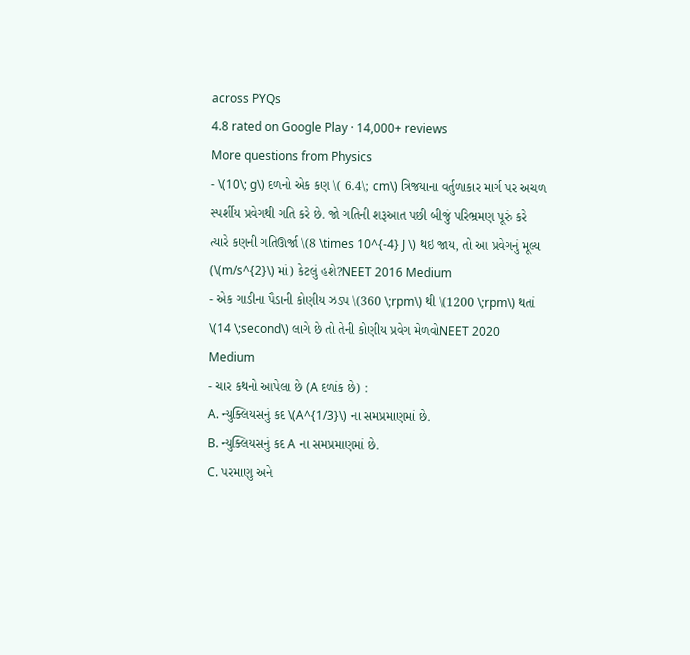across PYQs
4.8 rated on Google Play · 14,000+ reviews
More questions from Physics
- \(10\; g\) દળનો એક કણ \( 6.4\; cm\) ત્રિજયાના વર્તુળાકાર માર્ગ પર અચળ સ્પર્શીય પ્રવેગથી ગતિ કરે છે. જો ગતિની શરૂઆત પછી બીજું પરિભ્રમણ પૂરું કરે ત્યારે કણની ગતિઊર્જા \(8 \times 10^{-4} J \) થઇ જાય, તો આ પ્રવેગનું મૂલ્ય (\(m/s^{2}\) માં) કેટલું હશે?NEET 2016 Medium
- એક ગાડીના પૈડાની કોણીય ઝડપ \(360 \;rpm\) થી \(1200 \;rpm\) થતાં \(14 \;second\) લાગે છે તો તેની કોણીય પ્રવેગ મેળવોNEET 2020 Medium
- ચાર કથનો આપેલા છે (A દળાંક છે) :
A. ન્યુક્લિયસનું કદ \(A^{1/3}\) ના સમપ્રમાણમાં છે.
B. ન્યુક્લિયસનું કદ A ના સમપ્રમાણમાં છે.
C. પરમાણુ અને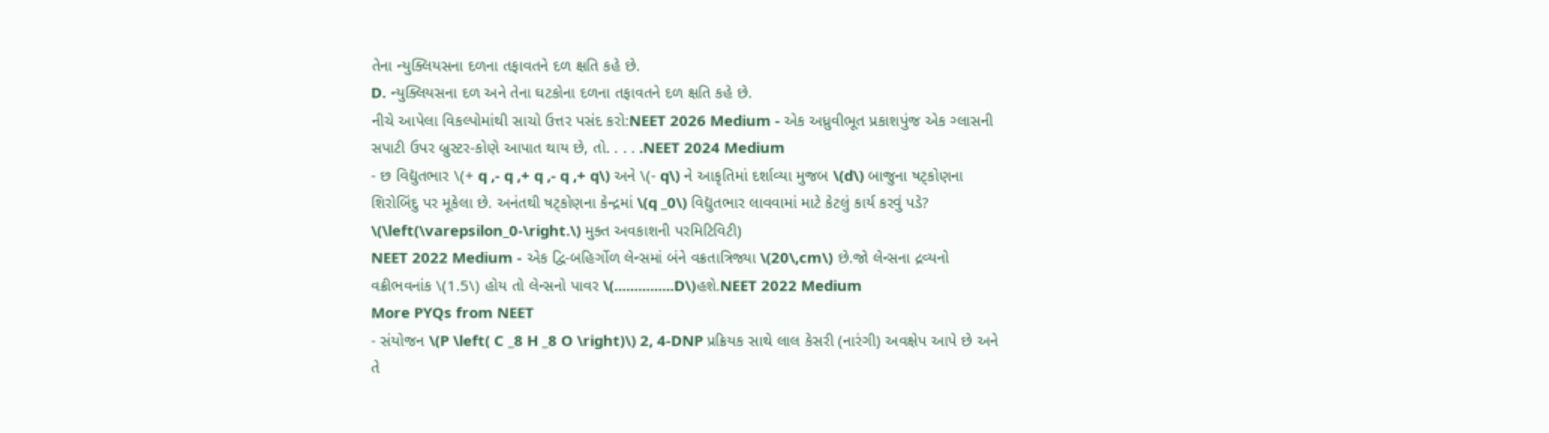તેના ન્યુક્લિયસના દળના તફાવતને દળ ક્ષતિ કહે છે.
D. ન્યુક્લિયસના દળ અને તેના ઘટકોના દળના તફાવતને દળ ક્ષતિ કહે છે.
નીચે આપેલા વિકલ્પોમાંથી સાચો ઉત્તર પસંદ કરો:NEET 2026 Medium - એક અધ્રુવીભૂત પ્રકાશપુંજ એક ગ્લાસની સપાટી ઉપર બ્રુસ્ટર-કોણે આપાત થાય છે, તો. . . . .NEET 2024 Medium
- છ વિદ્યુતભાર \(+ q ,- q ,+ q ,- q ,+ q\) અને \(- q\) ને આકૃતિમાં દર્શાવ્યા મુજબ \(d\) બાજુના ષટ્કોણના શિરોબિંદુ પર મૂકેલા છે. અનંતથી ષટ્કોણના કેન્દ્રમાં \(q _0\) વિદ્યુતભાર લાવવામાં માટે કેટલું કાર્ય કરવું પડે? \(\left(\varepsilon_0-\right.\) મુક્ત અવકાશની પરમિટિવિટી)
NEET 2022 Medium - એક દ્વિ-બહિર્ગોળ લેન્સમાં બંને વક્રતાત્રિજ્યા \(20\,cm\) છે.જો લેન્સના દ્રવ્યનો વક્રીભવનાંક \(1.5\) હોય તો લેન્સનો પાવર \(...............D\)હશે.NEET 2022 Medium
More PYQs from NEET
- સંયોજન \(P \left( C _8 H _8 O \right)\) 2, 4-DNP પ્રક્રિયક સાથે લાલ કેસરી (નારંગી) અવક્ષેપ આપે છે અને તે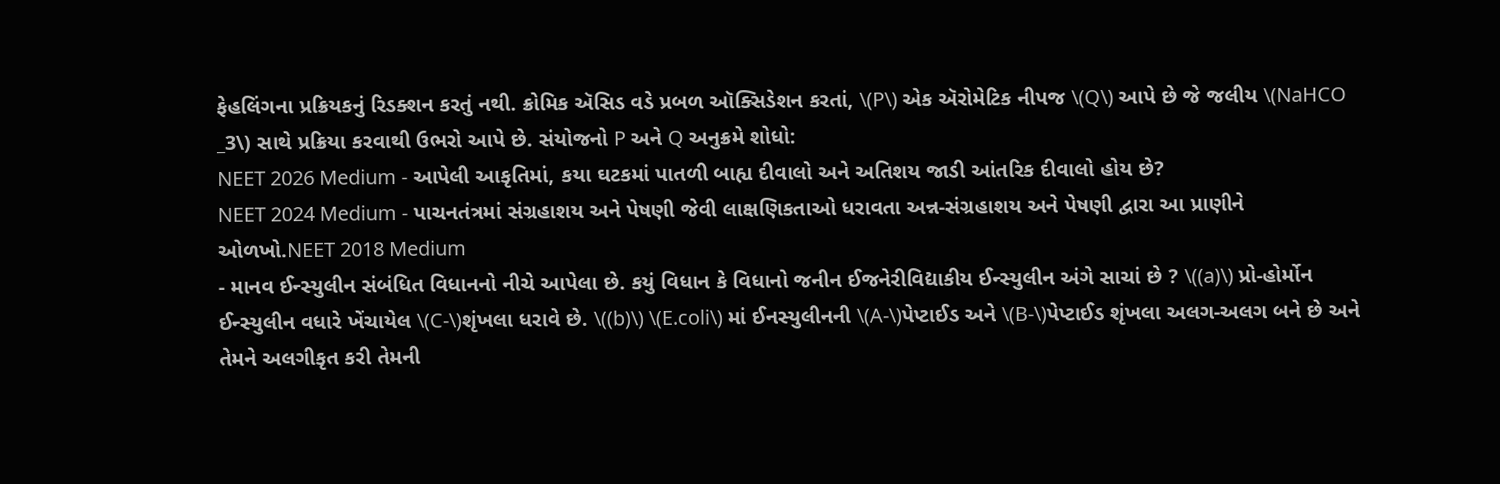ફેહલિંગના પ્રક્રિયકનું રિડક્શન કરતું નથી. ક્રોમિક ઍસિડ વડે પ્રબળ ઑક્સિડેશન કરતાં, \(P\) એક ઍરોમેટિક નીપજ \(Q\) આપે છે જે જલીય \(NaHCO _3\) સાથે પ્રક્રિયા કરવાથી ઉભરો આપે છે. સંયોજનો P અને Q અનુક્રમે શોધો:
NEET 2026 Medium - આપેલી આકૃતિમાં, કયા ઘટકમાં પાતળી બાહ્ય દીવાલો અને અતિશય જાડી આંતરિક દીવાલો હોય છે?
NEET 2024 Medium - પાચનતંત્રમાં સંગ્રહાશય અને પેષણી જેવી લાક્ષણિકતાઓ ધરાવતા અન્ન-સંગ્રહાશય અને પેષણી દ્વારા આ પ્રાણીને ઓળખો.NEET 2018 Medium
- માનવ ઈન્સ્યુલીન સંબંધિત વિધાનનો નીચે આપેલા છે. કયું વિધાન કે વિધાનો જનીન ઈજનેરીવિદ્યાકીય ઈન્સ્યુલીન અંગે સાચાં છે ? \((a)\) પ્રો-હોર્મોન ઈન્સ્યુલીન વધારે ખેંચાયેલ \(C-\)શૃંખલા ધરાવે છે. \((b)\) \(E.coli\) માં ઈનસ્યુલીનની \(A-\)પેપ્ટાઈડ અને \(B-\)પેપ્ટાઈડ શૃંખલા અલગ-અલગ બને છે અને તેમને અલગીકૃત કરી તેમની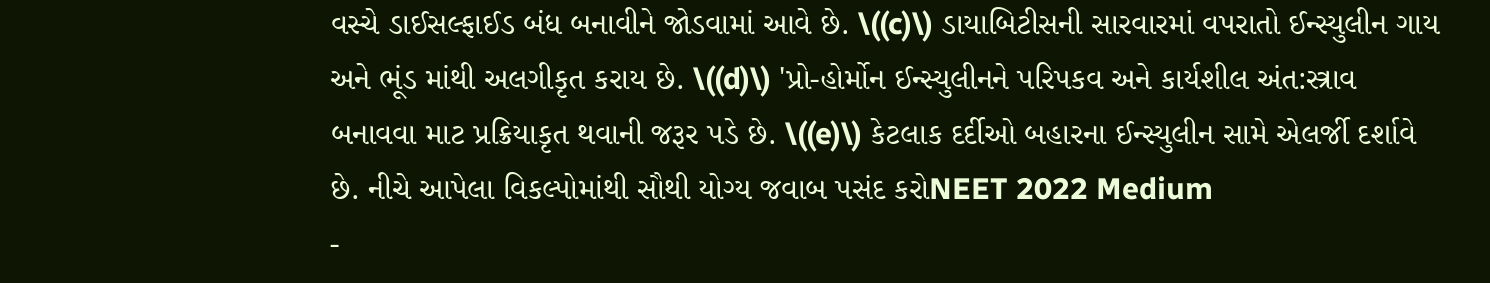વસ્ચે ડાઈસલ્ફાઈડ બંધ બનાવીને જોડવામાં આવે છે. \((c)\) ડાયાબિટીસની સારવારમાં વપરાતો ઈન્સ્યુલીન ગાય અને ભૂંડ માંથી અલગીકૃત કરાય છે. \((d)\) 'પ્રો-હોર્મોન ઈન્સ્યુલીનને પરિપકવ અને કાર્યશીલ અંત:સ્ત્રાવ બનાવવા માટ પ્રક્રિયાકૃત થવાની જરૂર પડે છે. \((e)\) કેટલાક દર્દીઓ બહારના ઈન્સ્યુલીન સામે એલર્જી દર્શાવે છે. નીચે આપેલા વિકલ્પોમાંથી સૌથી યોગ્ય જવાબ પસંદ કરોNEET 2022 Medium
-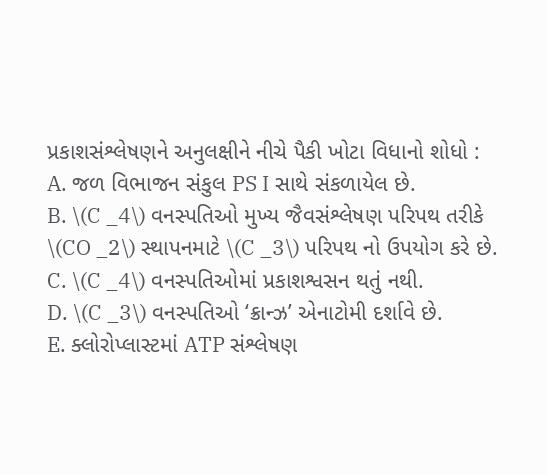પ્રકાશસંશ્લેષણને અનુલક્ષીને નીચે પૈકી ખોટા વિધાનો શોધો :
A. જળ વિભાજન સંકુલ PS I સાથે સંકળાયેલ છે.
B. \(C _4\) વનસ્પતિઓ મુખ્ય જૈવસંશ્લેષણ પરિપથ તરીકે \(CO _2\) સ્થાપનમાટે \(C _3\) પરિપથ નો ઉપયોગ કરે છે.
C. \(C _4\) વનસ્પતિઓમાં પ્રકાશશ્વસન થતું નથી.
D. \(C _3\) વનસ્પતિઓ ‘ક્રાન્ઝ’ એનાટોમી દર્શાવે છે.
E. ક્લોરોપ્લાસ્ટમાં ATP સંશ્લેષણ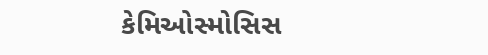કેમિઓસ્મોસિસ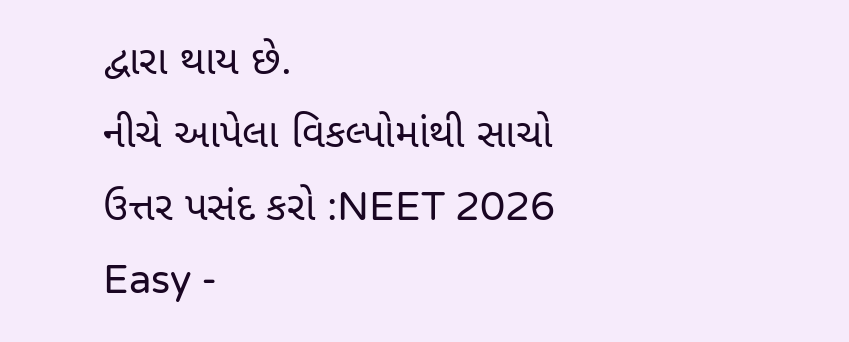દ્વારા થાય છે.
નીચે આપેલા વિકલ્પોમાંથી સાચો ઉત્તર પસંદ કરો :NEET 2026 Easy -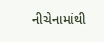નીચેનામાંથી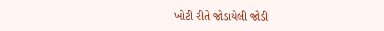ખોટી રીતે જોડાયેલી જોડી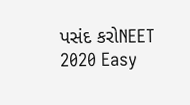પસંદ કરોNEET 2020 Easy